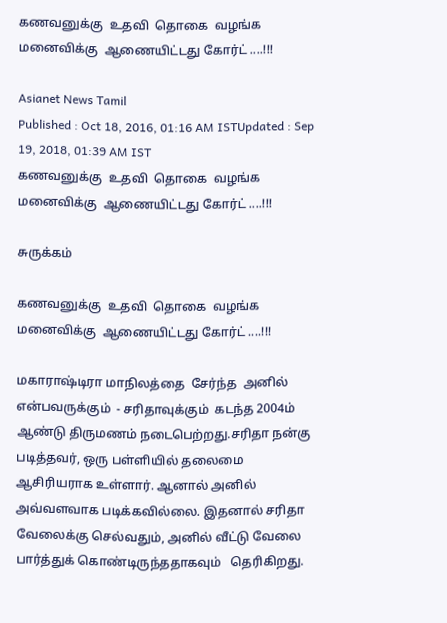கணவனுக்கு  உதவி  தொகை  வழங்க மனைவிக்கு  ஆணையிட்டது கோர்ட் ....!!!

Asianet News Tamil
Published : Oct 18, 2016, 01:16 AM ISTUpdated : Sep 19, 2018, 01:39 AM IST
கணவனுக்கு  உதவி  தொகை  வழங்க மனைவிக்கு  ஆணையிட்டது கோர்ட் ....!!!

சுருக்கம்

கணவனுக்கு  உதவி  தொகை  வழங்க மனைவிக்கு  ஆணையிட்டது கோர்ட் ....!!!

மகாராஷ்டிரா மாநிலத்தை  சேர்ந்த  அனில் என்பவருக்கும்  - சரிதாவுக்கும்  கடந்த 2004ம் ஆண்டு திருமணம் நடைபெற்றது.சரிதா நன்கு படித்தவர், ஒரு பள்ளியில் தலைமை ஆசிரியராக உள்ளார். ஆனால் அனில் அவ்வளவாக படிக்கவில்லை. இதனால் சரிதா வேலைக்கு செல்வதும், அனில் வீட்டு வேலை பார்த்துக் கொண்டிருந்ததாகவும்   தெரிகிறது.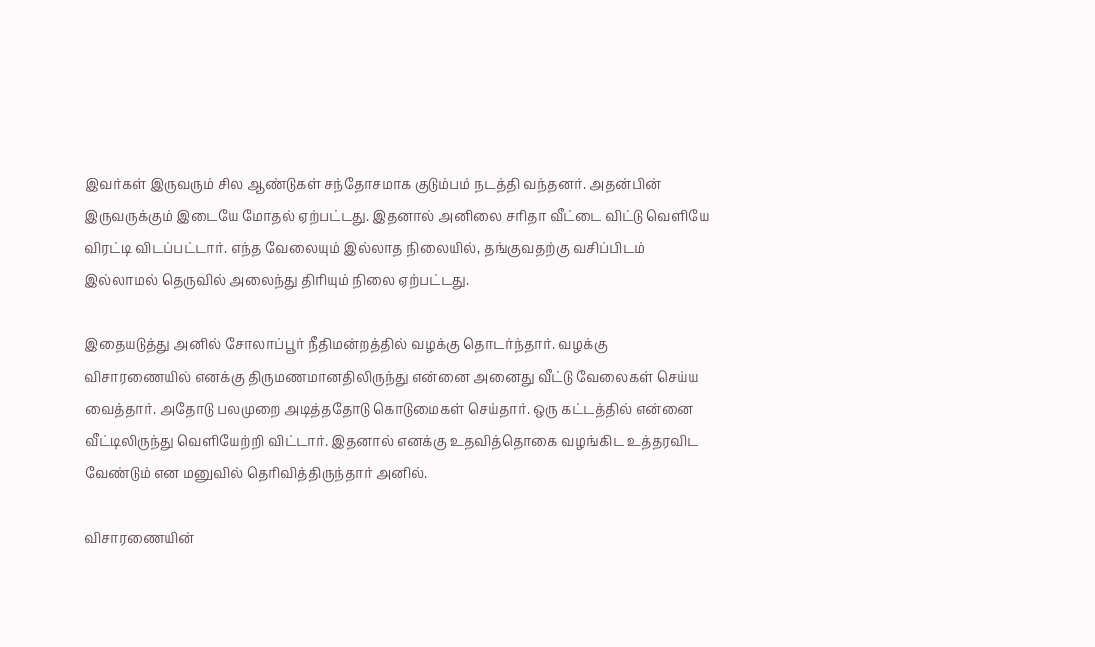இவர்கள் இருவரும் சில ஆண்டுகள் சந்தோசமாக குடும்பம் நடத்தி வந்தனர். அதன்பின் இருவருக்கும் இடையே மோதல் ஏற்பட்டது. இதனால் அனிலை சரிதா வீட்டை விட்டு வெளியே விரட்டி விடப்பட்டார். எந்த வேலையும் இல்லாத நிலையில், தங்குவதற்கு வசிப்பிடம் இல்லாமல் தெருவில் அலைந்து திரியும் நிலை ஏற்பட்டது.

இதையடுத்து அனில் சோலாப்பூர் நீதிமன்றத்தில் வழக்கு தொடர்ந்தார். வழக்கு விசாரணையில் எனக்கு திருமணமானதிலிருந்து என்னை அனைது வீட்டு வேலைகள் செய்ய வைத்தார். அதோடு பலமுறை அடித்ததோடு கொடுமைகள் செய்தார். ஒரு கட்டத்தில் என்னை வீட்டிலிருந்து வெளியேற்றி விட்டார். இதனால் எனக்கு உதவித்தொகை வழங்கிட உத்தரவிட வேண்டும் என மனுவில் தெரிவித்திருந்தார் அனில்.

விசாரணையின்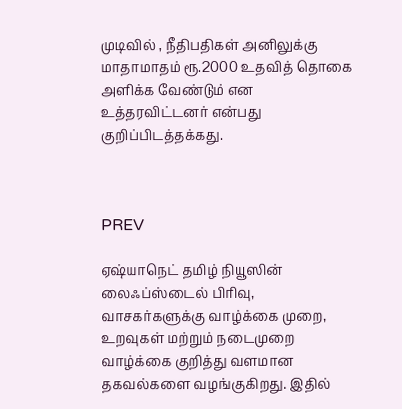முடிவில் , நீதிபதிகள் அனிலுக்கு மாதாமாதம் ரூ.2000 உதவித் தொகை அளிக்க வேண்டும் என உத்தரவிட்டனர் என்பது  குறிப்பிடத்தக்கது.



PREV

ஏஷ்யாநெட் தமிழ் நியூஸின் லைஃப்ஸ்டைல் பிரிவு, வாசகர்களுக்கு வாழ்க்கை முறை, உறவுகள் மற்றும் நடைமுறை வாழ்க்கை குறித்து வளமான தகவல்களை வழங்குகிறது. இதில்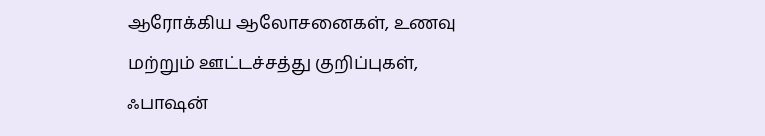ஆரோக்கிய ஆலோசனைகள், உணவு மற்றும் ஊட்டச்சத்து குறிப்புகள், ஃபாஷன்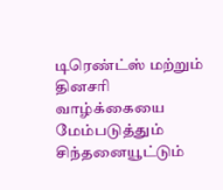டிரெண்ட்ஸ் மற்றும் தினசரி வாழ்க்கையை மேம்படுத்தும் சிந்தனையூட்டும்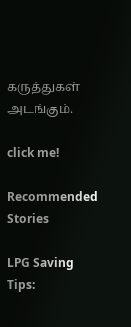கருத்துகள் அடங்கும்.

click me!

Recommended Stories

LPG Saving Tips: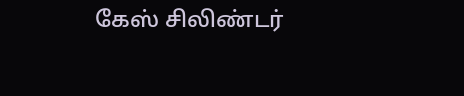கேஸ் சிலிண்டர்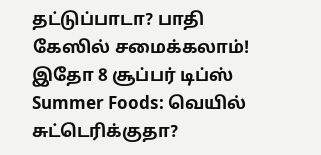தட்டுப்பாடா? பாதி கேஸில் சமைக்கலாம்! இதோ 8 சூப்பர் டிப்ஸ்
Summer Foods: வெயில் சுட்டெரிக்குதா?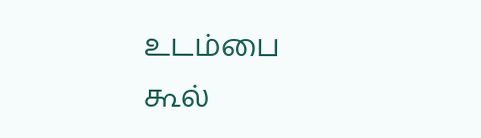உடம்பை கூல்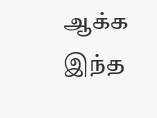ஆக்க இந்த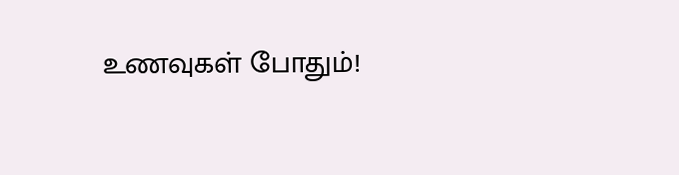உணவுகள் போதும்!